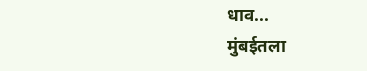धाव...
मुंबईतला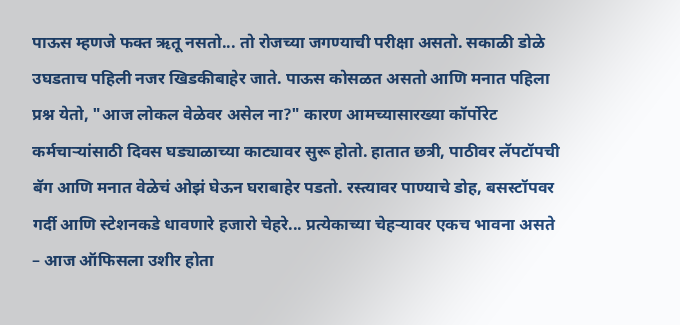पाऊस म्हणजे फक्त ऋतू नसतो... तो रोजच्या जगण्याची परीक्षा असतो. सकाळी डोळे उघडताच पहिली नजर खिडकीबाहेर जाते. पाऊस कोसळत असतो आणि मनात पहिला प्रश्न येतो, "आज लोकल वेळेवर असेल ना?" कारण आमच्यासारख्या कॉर्पोरेट कर्मचाऱ्यांसाठी दिवस घड्याळाच्या काट्यावर सुरू होतो. हातात छत्री, पाठीवर लॅपटॉपची बॅग आणि मनात वेळेचं ओझं घेऊन घराबाहेर पडतो. रस्त्यावर पाण्याचे डोह, बसस्टॉपवर गर्दी आणि स्टेशनकडे धावणारे हजारो चेहरे... प्रत्येकाच्या चेहऱ्यावर एकच भावना असते – आज ऑफिसला उशीर होता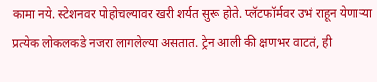कामा नये. स्टेशनवर पोहोचल्यावर खरी शर्यत सुरू होते. प्लॅटफॉर्मवर उभं राहून येणाऱ्या प्रत्येक लोकलकडे नजरा लागलेल्या असतात. ट्रेन आली की क्षणभर वाटतं, ही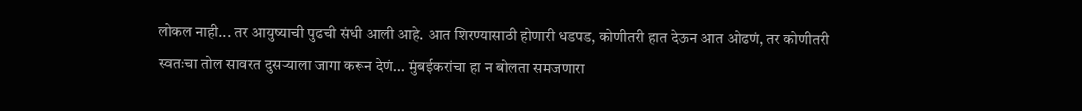लोकल नाही... तर आयुष्याची पुढची संधी आली आहे. आत शिरण्यासाठी होणारी धडपड, कोणीतरी हात देऊन आत ओढणं, तर कोणीतरी स्वतःचा तोल सावरत दुसऱ्याला जागा करून देणं... मुंबईकरांचा हा न बोलता समजणारा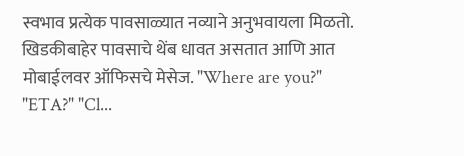स्वभाव प्रत्येक पावसाळ्यात नव्याने अनुभवायला मिळतो. खिडकीबाहेर पावसाचे थेंब धावत असतात आणि आत मोबाईलवर ऑफिसचे मेसेज. "Where are you?" "ETA?" "Cl...